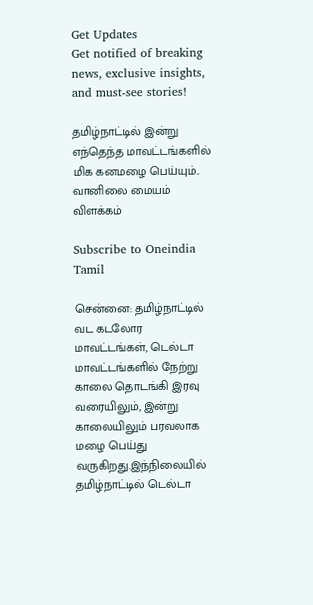Get Updates
Get notified of breaking news, exclusive insights, and must-see stories!

தமிழ்நாட்டில் இன்று எந்தெந்த மாவட்டங்களில் மிக கனமழை பெய்யும்.. வானிலை மையம் விளக்கம்

Subscribe to Oneindia Tamil

சென்னை: தமிழ்நாட்டில் வட கடலோர மாவட்டங்கள், டெல்டா மாவட்டங்களில் நேற்று காலை தொடங்கி இரவு வரையிலும், இன்று காலையிலும் பரவலாக மழை பெய்து வருகிறது.இந்நிலையில் தமிழ்நாட்டில் டெல்டா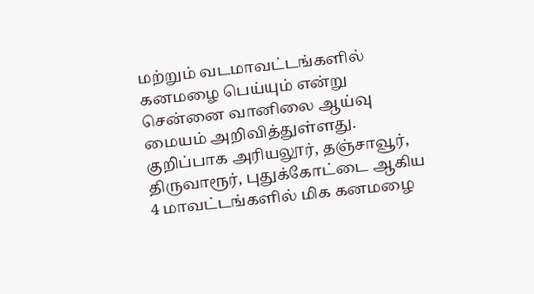மற்றும் வடமாவட்டங்களில் கனமழை பெய்யும் என்று சென்னை வானிலை ஆய்வு மையம் அறிவித்துள்ளது. குறிப்பாக அரியலூர், தஞ்சாவூர், திருவாரூர், புதுக்கோட்டை ஆகிய 4 மாவட்டங்களில் மிக கனமழை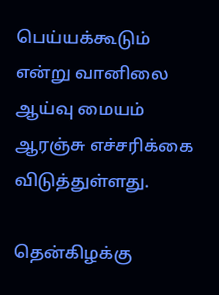பெய்யக்கூடும் என்று வானிலை ஆய்வு மையம் ஆரஞ்சு எச்சரிக்கை விடுத்துள்ளது.

தென்கிழக்கு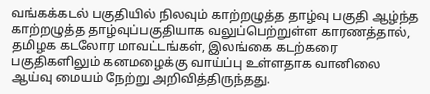வங்கக்கடல் பகுதியில் நிலவும் காற்றழுத்த தாழ்வு பகுதி ஆழ்ந்த காற்றழுத்த தாழ்வுப்பகுதியாக வலுப்பெற்றுள்ள காரணத்தால், தமிழக கடலோர மாவட்டங்கள், இலங்கை கடற்கரை பகுதிகளிலும் கனமழைக்கு வாய்ப்பு உள்ளதாக வானிலை ஆய்வு மையம் நேற்று அறிவித்திருந்தது.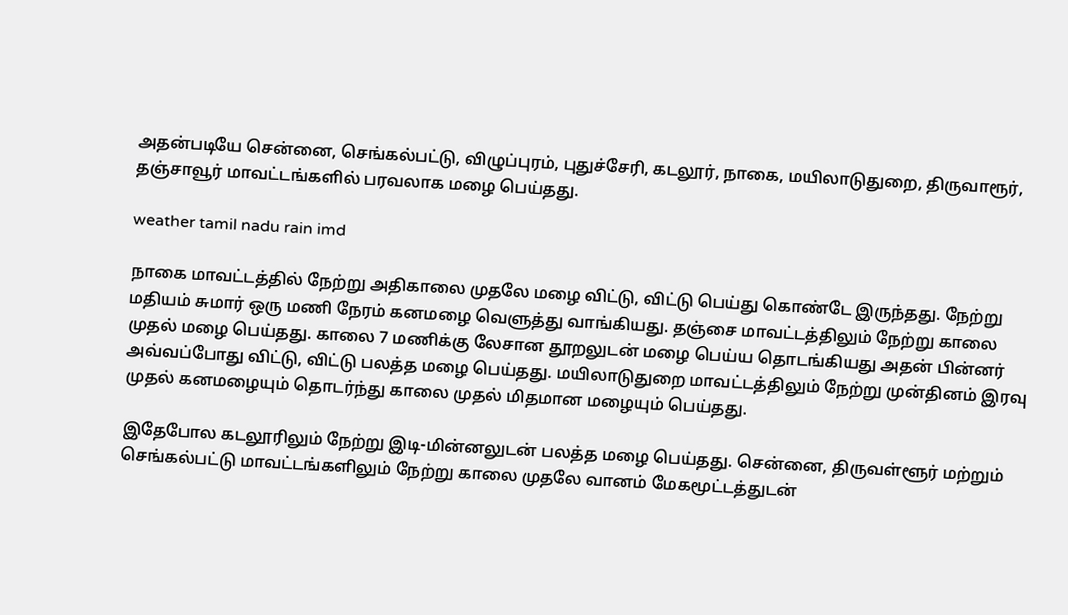அதன்படியே சென்னை, செங்கல்பட்டு, விழுப்புரம், புதுச்சேரி, கடலூர், நாகை, மயிலாடுதுறை, திருவாரூர், தஞ்சாவூர் மாவட்டங்களில் பரவலாக மழை பெய்தது.

weather tamil nadu rain imd

நாகை மாவட்டத்தில் நேற்று அதிகாலை முதலே மழை விட்டு, விட்டு பெய்து கொண்டே இருந்தது. நேற்று மதியம் சுமார் ஒரு மணி நேரம் கனமழை வெளுத்து வாங்கியது. தஞ்சை மாவட்டத்திலும் நேற்று காலை முதல் மழை பெய்தது. காலை 7 மணிக்கு லேசான தூறலுடன் மழை பெய்ய தொடங்கியது அதன் பின்னர் அவ்வப்போது விட்டு, விட்டு பலத்த மழை பெய்தது. மயிலாடுதுறை மாவட்டத்திலும் நேற்று முன்தினம் இரவு முதல் கனமழையும் தொடர்ந்து காலை முதல் மிதமான மழையும் பெய்தது.

இதேபோல கடலூரிலும் நேற்று இடி-மின்னலுடன் பலத்த மழை பெய்தது. சென்னை, திருவள்ளூர் மற்றும் செங்கல்பட்டு மாவட்டங்களிலும் நேற்று காலை முதலே வானம் மேகமூட்டத்துடன்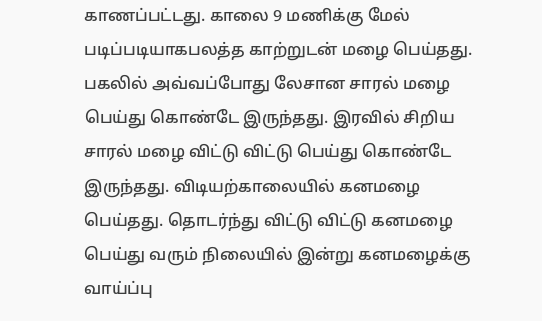காணப்பட்டது. காலை 9 மணிக்கு மேல் படிப்படியாகபலத்த காற்றுடன் மழை பெய்தது. பகலில் அவ்வப்போது லேசான சாரல் மழை பெய்து கொண்டே இருந்தது. இரவில் சிறிய சாரல் மழை விட்டு விட்டு பெய்து கொண்டே இருந்தது. விடியற்காலையில் கனமழை பெய்தது. தொடர்ந்து விட்டு விட்டு கனமழை பெய்து வரும் நிலையில் இன்று கனமழைக்கு வாய்ப்பு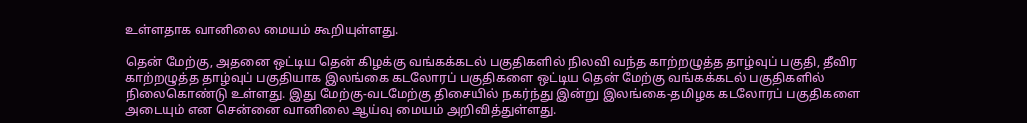உள்ளதாக வானிலை மையம் கூறியுள்ளது.

தென் மேற்கு, அதனை ஒட்டிய தென் கிழக்கு வங்கக்கடல் பகுதிகளில் நிலவி வந்த காற்றழுத்த தாழ்வுப் பகுதி, தீவிர காற்றழுத்த தாழ்வுப் பகுதியாக இலங்கை கடலோரப் பகுதிகளை ஒட்டிய தென் மேற்கு வங்கக்கடல் பகுதிகளில் நிலைகொண்டு உள்ளது. இது மேற்கு-வடமேற்கு திசையில் நகர்ந்து இன்று இலங்கை-தமிழக கடலோரப் பகுதிகளை அடையும் என சென்னை வானிலை ஆய்வு மையம் அறிவித்துள்ளது.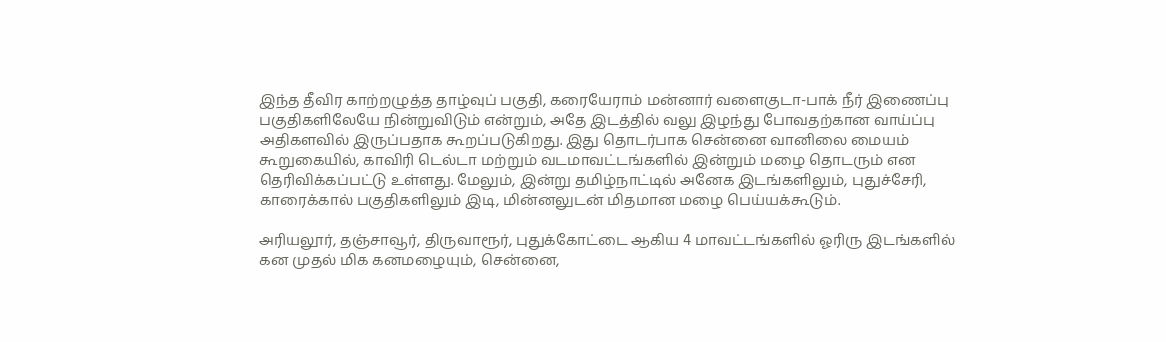இந்த தீவிர காற்றழுத்த தாழ்வுப் பகுதி, கரையேராம் மன்னார் வளைகுடா-பாக் நீர் இணைப்பு பகுதிகளிலேயே நின்றுவிடும் என்றும், அதே இடத்தில் வலு இழந்து போவதற்கான வாய்ப்பு அதிகளவில் இருப்பதாக கூறப்படுகிறது. இது தொடர்பாக சென்னை வானிலை மையம் கூறுகையில், காவிரி டெல்டா மற்றும் வடமாவட்டங்களில் இன்றும் மழை தொடரும் என தெரிவிக்கப்பட்டு உள்ளது. மேலும், இன்று தமிழ்நாட்டில் அனேக இடங்களிலும், புதுச்சேரி, காரைக்கால் பகுதிகளிலும் இடி, மின்னலுடன் மிதமான மழை பெய்யக்கூடும்.

அரியலூர், தஞ்சாவூர், திருவாரூர், புதுக்கோட்டை ஆகிய 4 மாவட்டங்களில் ஓரிரு இடங்களில் கன முதல் மிக கனமழையும், சென்னை,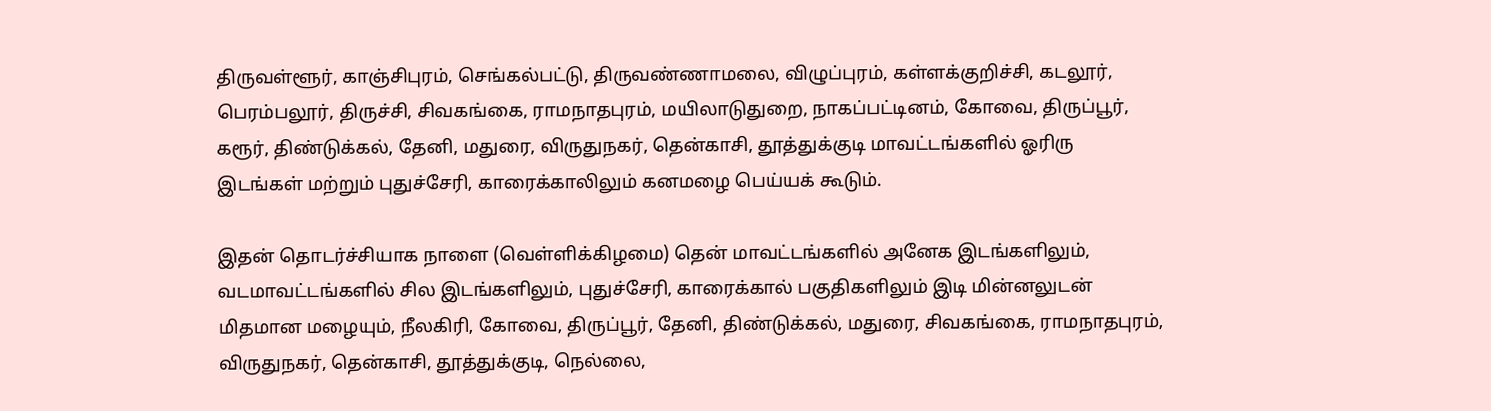திருவள்ளூர், காஞ்சிபுரம், செங்கல்பட்டு, திருவண்ணாமலை, விழுப்புரம், கள்ளக்குறிச்சி, கடலூர், பெரம்பலூர், திருச்சி, சிவகங்கை, ராமநாதபுரம், மயிலாடுதுறை, நாகப்பட்டினம், கோவை, திருப்பூர், கரூர், திண்டுக்கல், தேனி, மதுரை, விருதுநகர், தென்காசி, தூத்துக்குடி மாவட்டங்களில் ஓரிரு இடங்கள் மற்றும் புதுச்சேரி, காரைக்காலிலும் கனமழை பெய்யக் கூடும்.

இதன் தொடர்ச்சியாக நாளை (வெள்ளிக்கிழமை) தென் மாவட்டங்களில் அனேக இடங்களிலும், வடமாவட்டங்களில் சில இடங்களிலும், புதுச்சேரி, காரைக்கால் பகுதிகளிலும் இடி மின்னலுடன் மிதமான மழையும், நீலகிரி, கோவை, திருப்பூர், தேனி, திண்டுக்கல், மதுரை, சிவகங்கை, ராமநாதபுரம், விருதுநகர், தென்காசி, தூத்துக்குடி, நெல்லை,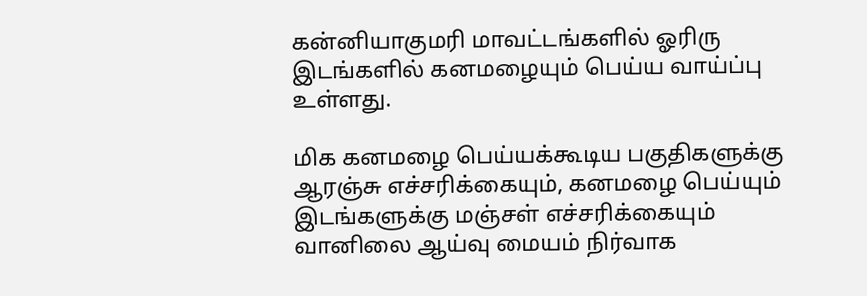கன்னியாகுமரி மாவட்டங்களில் ஓரிரு இடங்களில் கனமழையும் பெய்ய வாய்ப்பு உள்ளது.

மிக கனமழை பெய்யக்கூடிய பகுதிகளுக்கு ஆரஞ்சு எச்சரிக்கையும், கனமழை பெய்யும் இடங்களுக்கு மஞ்சள் எச்சரிக்கையும் வானிலை ஆய்வு மையம் நிர்வாக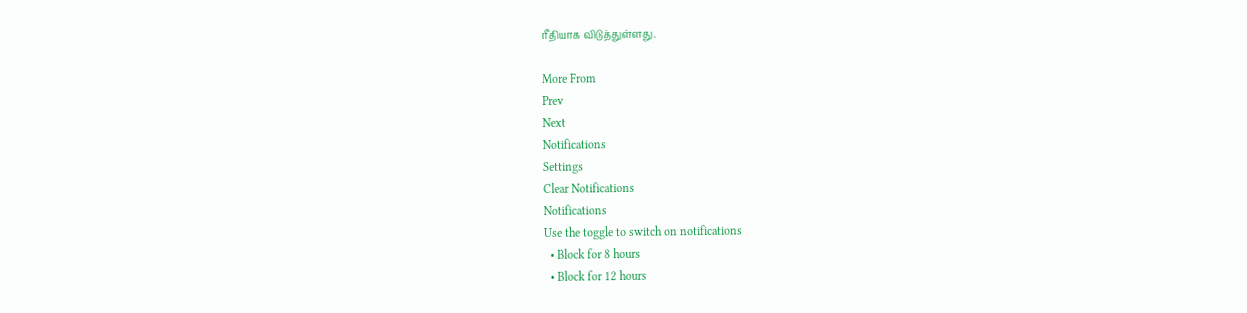ரீதியாக விடுத்துள்ளது.

More From
Prev
Next
Notifications
Settings
Clear Notifications
Notifications
Use the toggle to switch on notifications
  • Block for 8 hours
  • Block for 12 hours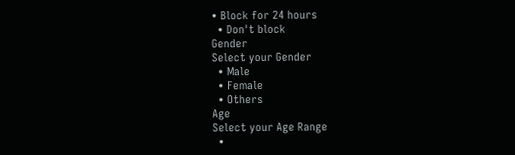• Block for 24 hours
  • Don't block
Gender
Select your Gender
  • Male
  • Female
  • Others
Age
Select your Age Range
  •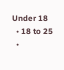Under 18
  • 18 to 25
  •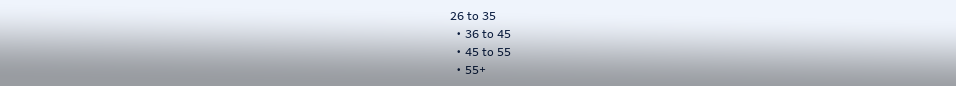26 to 35
  • 36 to 45
  • 45 to 55
  • 55+